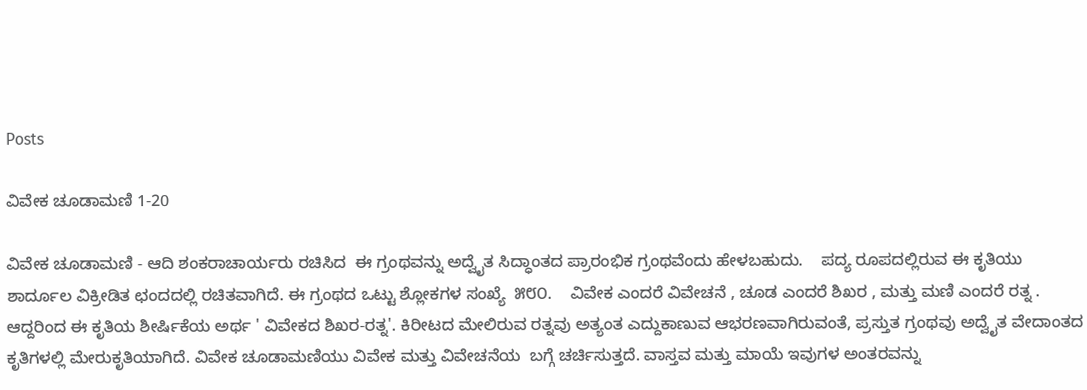Posts

ವಿವೇಕ ಚೂಡಾಮಣಿ 1-20

ವಿವೇಕ ಚೂಡಾಮಣಿ - ಆದಿ ಶಂಕರಾಚಾರ್ಯರು ರಚಿಸಿದ  ಈ ಗ್ರಂಥವನ್ನು ಅದ್ವೈತ ಸಿದ್ಧಾಂತದ ಪ್ರಾರಂಭಿಕ ಗ್ರಂಥವೆಂದು ಹೇಳಬಹುದು.    ಪದ್ಯ ರೂಪದಲ್ಲಿರುವ ಈ ಕೃತಿಯು ಶಾರ್ದೂಲ ವಿಕ್ರೀಡಿತ ಛಂದದಲ್ಲಿ ರಚಿತವಾಗಿದೆ. ಈ ಗ್ರಂಥದ ಒಟ್ಟು ಶ್ಲೋಕಗಳ ಸಂಖ್ಯೆ  ೫೮೦.    ವಿವೇಕ ಎಂದರೆ ವಿವೇಚನೆ , ಚೂಡ ಎಂದರೆ ಶಿಖರ , ಮತ್ತು ಮಣಿ ಎಂದರೆ ರತ್ನ . ಆದ್ದರಿಂದ ಈ ಕೃತಿಯ ಶೀರ್ಷಿಕೆಯ ಅರ್ಥ ' ವಿವೇಕದ ಶಿಖರ-ರತ್ನ'. ಕಿರೀಟದ ಮೇಲಿರುವ ರತ್ನವು ಅತ್ಯಂತ ಎದ್ದುಕಾಣುವ ಆಭರಣವಾಗಿರುವಂತೆ, ಪ್ರಸ್ತುತ ಗ್ರಂಥವು ಅದ್ವೈತ ವೇದಾಂತದ ಕೃತಿಗಳಲ್ಲಿ ಮೇರುಕೃತಿಯಾಗಿದೆ. ವಿವೇಕ ಚೂಡಾಮಣಿಯು ವಿವೇಕ ಮತ್ತು ವಿವೇಚನೆಯ  ಬಗ್ಗೆ ಚರ್ಚಿಸುತ್ತದೆ. ವಾಸ್ತವ ಮತ್ತು ಮಾಯೆ ಇವುಗಳ ಅಂತರವನ್ನು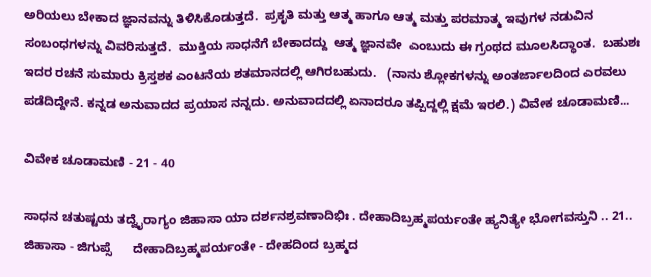ಅರಿಯಲು ಬೇಕಾದ ಜ್ಞಾನವನ್ನು ತಿಳಿಸಿಕೊಡುತ್ತದೆ.  ಪ್ರಕೃತಿ ಮತ್ತು ಆತ್ಮ ಹಾಗೂ ಆತ್ಮ ಮತ್ತು ಪರಮಾತ್ಮ ಇವುಗಳ ನಡುವಿನ ಸಂಬಂಧಗಳನ್ನು ವಿವರಿಸುತ್ತದೆ.  ಮುಕ್ತಿಯ ಸಾಧನೆಗೆ ಬೇಕಾದದ್ದು  ಆತ್ಮ ಜ್ಞಾನವೇ  ಎಂಬುದು ಈ ಗ್ರಂಥದ ಮೂಲಸಿದ್ಧಾಂತ.  ಬಹುಶಃ ಇದರ ರಚನೆ ಸುಮಾರು ಕ್ರಿಸ್ತಶಕ ಎಂಟನೆಯ ಶತಮಾನದಲ್ಲಿ ಆಗಿರಬಹುದು.   (ನಾನು ಶ್ಲೋಕಗಳನ್ನು ಅಂತರ್ಜಾಲದಿಂದ ಎರವಲು ಪಡೆದಿದ್ದೇನೆ. ಕನ್ನಡ ಅನುವಾದದ ಪ್ರಯಾಸ ನನ್ನದು. ಅನುವಾದದಲ್ಲಿ ಏನಾದರೂ ತಪ್ಪಿದ್ದಲ್ಲಿ ಕ್ಷಮೆ ಇರಲಿ.) ವಿವೇಕ ಚೂಡಾಮಣಿ...

ವಿವೇಕ ಚೂಡಾಮಣಿ - 21 - 40

ಸಾಧನ ಚತುಷ್ಟಯ ತದ್ವೈರಾಗ್ಯಂ ಜಿಹಾಸಾ ಯಾ ದರ್ಶನಶ್ರವಣಾದಿಭಿಃ . ದೇಹಾದಿಬ್ರಹ್ಮಪರ್ಯಂತೇ ಹ್ಯನಿತ್ಯೇ ಭೋಗವಸ್ತುನಿ .. 21.. ಜಿಹಾಸಾ - ಜಿಗುಪ್ಸೆ      ದೇಹಾದಿಬ್ರಹ್ಮಪರ್ಯಂತೇ - ದೇಹದಿಂದ ಬ್ರಹ್ಮದ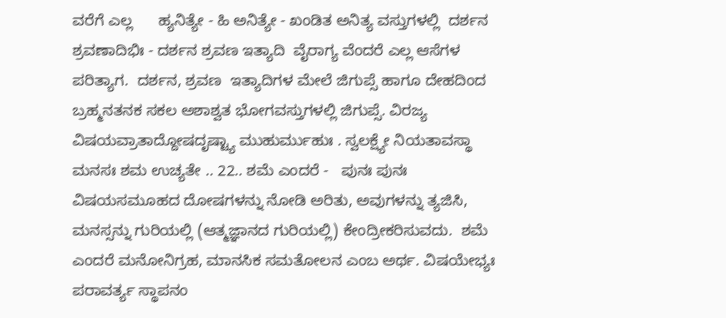ವರೆಗೆ ಎಲ್ಲ      ಹ್ಯನಿತ್ಯೇ - ಹಿ ಅನಿತ್ಯೇ - ಖಂಡಿತ ಅನಿತ್ಯ ವಸ್ತುಗಳಲ್ಲಿ  ದರ್ಶನ ಶ್ರವಣಾದಿಭಿಃ - ದರ್ಶನ ಶ್ರವಣ ಇತ್ಯಾದಿ  ವೈರಾಗ್ಯ ವೆಂದರೆ ಎಲ್ಲ ಆಸೆಗಳ ಪರಿತ್ಯಾಗ.  ದರ್ಶನ, ಶ್ರವಣ  ಇತ್ಯಾದಿಗಳ ಮೇಲೆ ಜಿಗುಪ್ಸೆ ಹಾಗೂ ದೇಹದಿಂದ ಬ್ರಹ್ಮನತನಕ ಸಕಲ ಅಶಾಶ್ವತ ಭೋಗವಸ್ತುಗಳಲ್ಲಿ ಜಿಗುಪ್ಸೆ. ವಿರಜ್ಯ ವಿಷಯವ್ರಾತಾದ್ದೋಷದೃಷ್ಟ್ಯಾ ಮುಹುರ್ಮುಹುಃ . ಸ್ವಲಕ್ಷ್ಯೇ ನಿಯತಾವಸ್ಥಾ ಮನಸಃ ಶಮ ಉಚ್ಯತೇ .. 22.. ಶಮೆ ಎಂದರೆ -   ಪುನಃ ಪುನಃ ವಿಷಯಸಮೂಹದ ದೋಷಗಳನ್ನು ನೋಡಿ ಅರಿತು, ಅವುಗಳನ್ನು ತ್ಯಜಿಸಿ, ಮನಸ್ಸನ್ನು ಗುರಿಯಲ್ಲಿ (ಆತ್ಮಜ್ಞಾನದ ಗುರಿಯಲ್ಲಿ) ಕೇಂದ್ರೀಕರಿಸುವದು.  ಶಮೆ ಎಂದರೆ ಮನೋನಿಗ್ರಹ, ಮಾನಸಿಕ ಸಮತೋಲನ ಎಂಬ ಅರ್ಥ. ವಿಷಯೇಭ್ಯಃ ಪರಾವರ್ತ್ಯ ಸ್ಥಾಪನಂ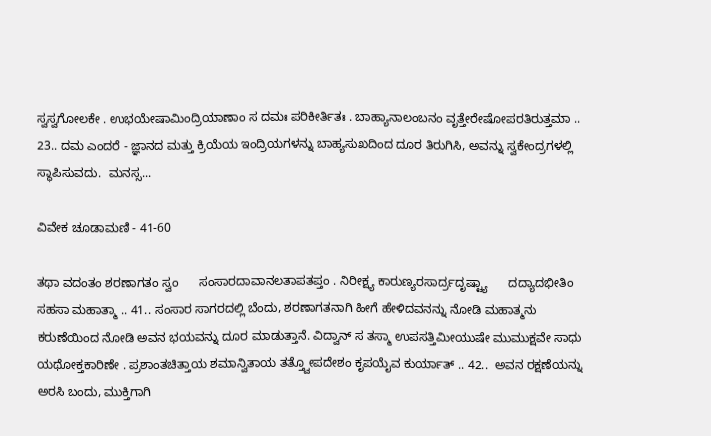ಸ್ವಸ್ವಗೋಲಕೇ . ಉಭಯೇಷಾಮಿಂದ್ರಿಯಾಣಾಂ ಸ ದಮಃ ಪರಿಕೀರ್ತಿತಃ . ಬಾಹ್ಯಾನಾಲಂಬನಂ ವೃತ್ತೇರೇಷೋಪರತಿರುತ್ತಮಾ .. 23.. ದಮ ಎಂದರೆ - ಜ್ಞಾನದ ಮತ್ತು ಕ್ರಿಯೆಯ ಇಂದ್ರಿಯಗಳನ್ನು ಬಾಹ್ಯಸುಖದಿಂದ ದೂರ ತಿರುಗಿಸಿ, ಅವನ್ನು ಸ್ವಕೇಂದ್ರಗಳಲ್ಲಿ ಸ್ಥಾಪಿಸುವದು.  ಮನಸ್ಸ...

ವಿವೇಕ ಚೂಡಾಮಣಿ - 41-60

ತಥಾ ವದಂತಂ ಶರಣಾಗತಂ ಸ್ವಂ      ಸಂಸಾರದಾವಾನಲತಾಪತಪ್ತಂ . ನಿರೀಕ್ಷ್ಯ ಕಾರುಣ್ಯರಸಾರ್ದ್ರದೃಷ್ಟ್ಯಾ      ದದ್ಯಾದಭೀತಿಂ ಸಹಸಾ ಮಹಾತ್ಮಾ .. 41.. ಸಂಸಾರ ಸಾಗರದಲ್ಲಿ ಬೆಂದು, ಶರಣಾಗತನಾಗಿ ಹೀಗೆ ಹೇಳಿದವನನ್ನು ನೋಡಿ ಮಹಾತ್ಮನು ಕರುಣೆಯಿಂದ ನೋಡಿ ಅವನ ಭಯವನ್ನು ದೂರ ಮಾಡುತ್ತಾನೆ. ವಿದ್ವಾನ್ ಸ ತಸ್ಮಾ ಉಪಸತ್ತಿಮೀಯುಷೇ ಮುಮುಕ್ಷವೇ ಸಾಧು ಯಥೋಕ್ತಕಾರಿಣೇ . ಪ್ರಶಾಂತಚಿತ್ತಾಯ ಶಮಾನ್ವಿತಾಯ ತತ್ತ್ವೋಪದೇಶಂ ಕೃಪಯೈವ ಕುರ್ಯಾತ್ .. 42..  ಅವನ ರಕ್ಷಣೆಯನ್ನು ಅರಸಿ ಬಂದು, ಮುಕ್ತಿಗಾಗಿ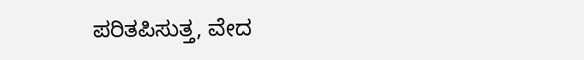ಪರಿತಪಿಸುತ್ತ, ವೇದ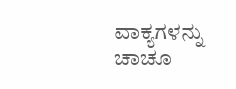ವಾಕ್ಯಗಳನ್ನು ಚಾಚೂ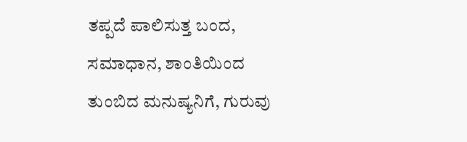ತಪ್ಪದೆ ಪಾಲಿಸುತ್ತ ಬಂದ, ಸಮಾಧಾನ, ಶಾಂತಿಯಿಂದ ತುಂಬಿದ ಮನುಷ್ಯನಿಗೆ, ಗುರುವು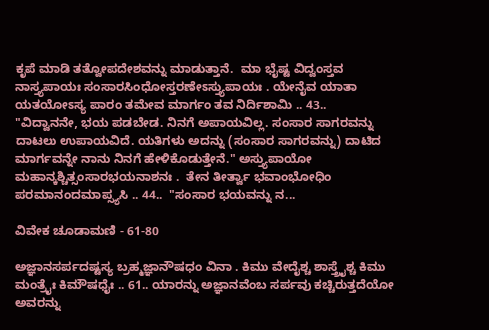ಕೃಪೆ ಮಾಡಿ ತತ್ವೋಪದೇಶವನ್ನು ಮಾಡುತ್ತಾನೆ.  ಮಾ ಭೈಷ್ಟ ವಿದ್ವಂಸ್ತವ ನಾಸ್ತ್ಯಪಾಯಃ ಸಂಸಾರಸಿಂಧೋಸ್ತರಣೇಽಸ್ತ್ಯುಪಾಯಃ . ಯೇನೈವ ಯಾತಾ ಯತಯೋಽಸ್ಯ ಪಾರಂ ತಮೇವ ಮಾರ್ಗಂ ತವ ನಿರ್ದಿಶಾಮಿ .. 43..    "ವಿದ್ವಾನನೇ, ಭಯ ಪಡಬೇಡ. ನಿನಗೆ ಅಪಾಯವಿಲ್ಲ. ಸಂಸಾರ ಸಾಗರವನ್ನು ದಾಟಲು ಉಪಾಯವಿದೆ. ಯತಿಗಳು ಅದನ್ನು (ಸಂಸಾರ ಸಾಗರವನ್ನು) ದಾಟಿದ ಮಾರ್ಗವನ್ನೇ ನಾನು ನಿನಗೆ ಹೇಳಿಕೊಡುತ್ತೇನೆ." ಅಸ್ತ್ಯುಪಾಯೋ ಮಹಾನ್ಕಶ್ಚಿತ್ಸಂಸಾರಭಯನಾಶನಃ .  ತೇನ ತೀರ್ತ್ವಾ ಭವಾಂಭೋಧಿಂ ಪರಮಾನಂದಮಾಪ್ಸ್ಯಸಿ .. 44..  "ಸಂಸಾರ ಭಯವನ್ನು ನ...

ವಿವೇಕ ಚೂಡಾಮಣಿ - 61-80

ಅಜ್ಞಾನಸರ್ಪದಷ್ಟಸ್ಯ ಬ್ರಹ್ಮಜ್ಞಾನೌಷಧಂ ವಿನಾ . ಕಿಮು ವೇದೈಶ್ಚ ಶಾಸ್ತ್ರೈಶ್ಚ ಕಿಮು ಮಂತ್ರೈಃ ಕಿಮೌಷಧೈಃ .. 61.. ಯಾರನ್ನು ಅಜ್ಞಾನವೆಂಬ ಸರ್ಪವು ಕಚ್ಚಿರುತ್ತದೆಯೋ ಅವರನ್ನು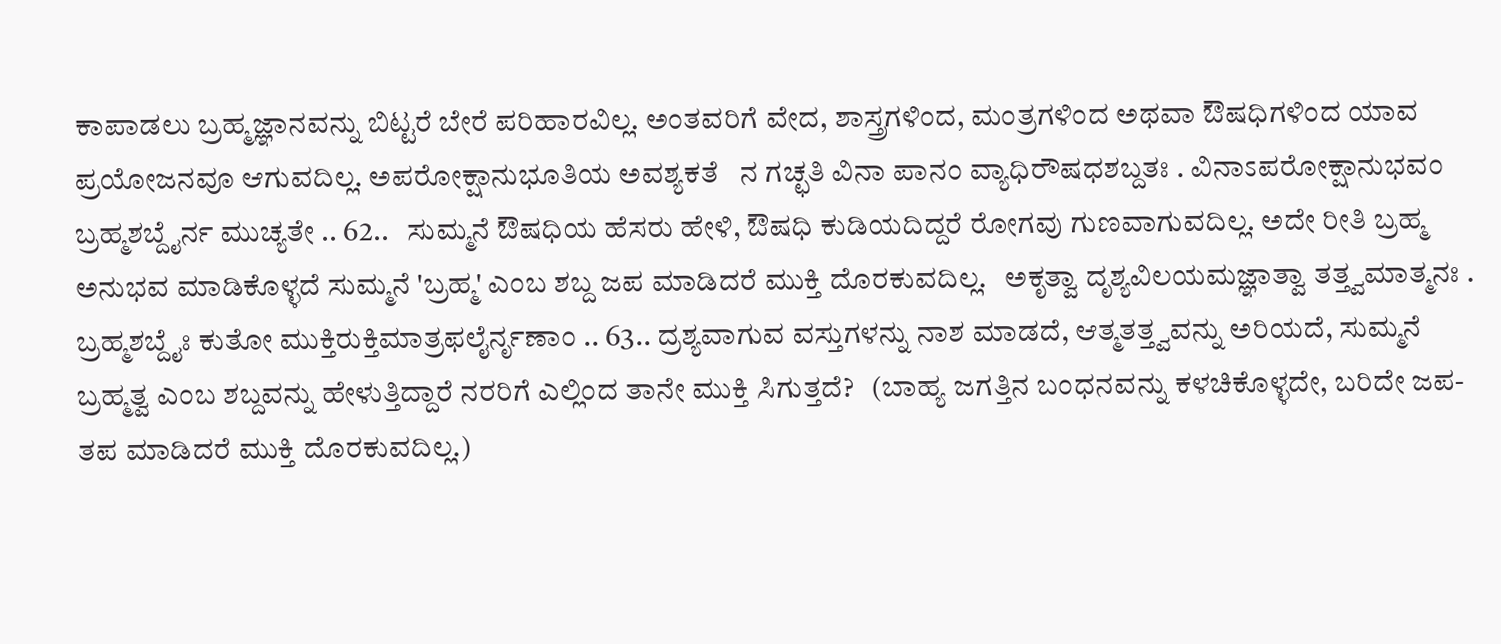ಕಾಪಾಡಲು ಬ್ರಹ್ಮಜ್ಞಾನವನ್ನು ಬಿಟ್ಟರೆ ಬೇರೆ ಪರಿಹಾರವಿಲ್ಲ. ಅಂತವರಿಗೆ ವೇದ, ಶಾಸ್ತ್ರಗಳಿಂದ, ಮಂತ್ರಗಳಿಂದ ಅಥವಾ ಔಷಧಿಗಳಿಂದ ಯಾವ ಪ್ರಯೋಜನವೂ ಆಗುವದಿಲ್ಲ. ಅಪರೋಕ್ಷಾನುಭೂತಿಯ ಅವಶ್ಯಕತೆ   ನ ಗಚ್ಛತಿ ವಿನಾ ಪಾನಂ ವ್ಯಾಧಿರೌಷಧಶಬ್ದತಃ . ವಿನಾಽಪರೋಕ್ಷಾನುಭವಂ ಬ್ರಹ್ಮಶಬ್ದೈರ್ನ ಮುಚ್ಯತೇ .. 62..   ಸುಮ್ಮನೆ ಔಷಧಿಯ ಹೆಸರು ಹೇಳಿ, ಔಷಧಿ ಕುಡಿಯದಿದ್ದರೆ ರೋಗವು ಗುಣವಾಗುವದಿಲ್ಲ. ಅದೇ ರೀತಿ ಬ್ರಹ್ಮ ಅನುಭವ ಮಾಡಿಕೊಳ್ಳದೆ ಸುಮ್ಮನೆ 'ಬ್ರಹ್ಮ' ಎಂಬ ಶಬ್ದ ಜಪ ಮಾಡಿದರೆ ಮುಕ್ತಿ ದೊರಕುವದಿಲ್ಲ.   ಅಕೃತ್ವಾ ದೃಶ್ಯವಿಲಯಮಜ್ಞಾತ್ವಾ ತತ್ತ್ವಮಾತ್ಮನಃ . ಬ್ರಹ್ಮಶಬ್ದೈಃ ಕುತೋ ಮುಕ್ತಿರುಕ್ತಿಮಾತ್ರಫಲೈರ್ನೃಣಾಂ .. 63.. ದ್ರಶ್ಯವಾಗುವ ವಸ್ತುಗಳನ್ನು ನಾಶ ಮಾಡದೆ, ಆತ್ಮತತ್ತ್ವವನ್ನು ಅರಿಯದೆ, ಸುಮ್ಮನೆ ಬ್ರಹ್ಮತ್ವ ಎಂಬ ಶಬ್ದವನ್ನು ಹೇಳುತ್ತಿದ್ದಾರೆ ನರರಿಗೆ ಎಲ್ಲಿಂದ ತಾನೇ ಮುಕ್ತಿ ಸಿಗುತ್ತದೆ?   (ಬಾಹ್ಯ ಜಗತ್ತಿನ ಬಂಧನವನ್ನು ಕಳಚಿಕೊಳ್ಳದೇ, ಬರಿದೇ ಜಪ-ತಪ ಮಾಡಿದರೆ ಮುಕ್ತಿ ದೊರಕುವದಿಲ್ಲ.)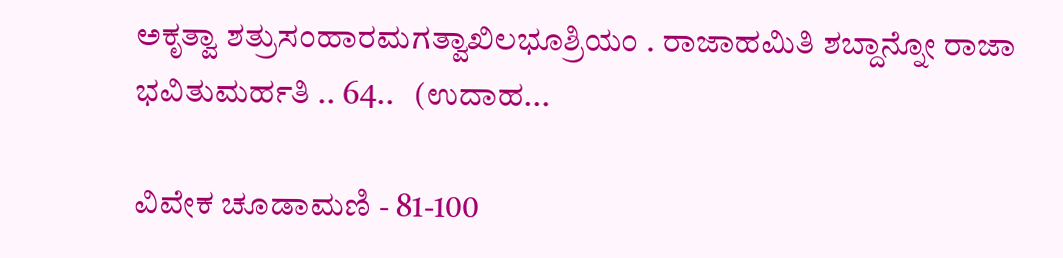ಅಕೃತ್ವಾ ಶತ್ರುಸಂಹಾರಮಗತ್ವಾಖಿಲಭೂಶ್ರಿಯಂ . ರಾಜಾಹಮಿತಿ ಶಬ್ದಾನ್ನೋ ರಾಜಾ ಭವಿತುಮರ್ಹತಿ .. 64..   (ಉದಾಹ...

ವಿವೇಕ ಚೂಡಾಮಣಿ - 81-100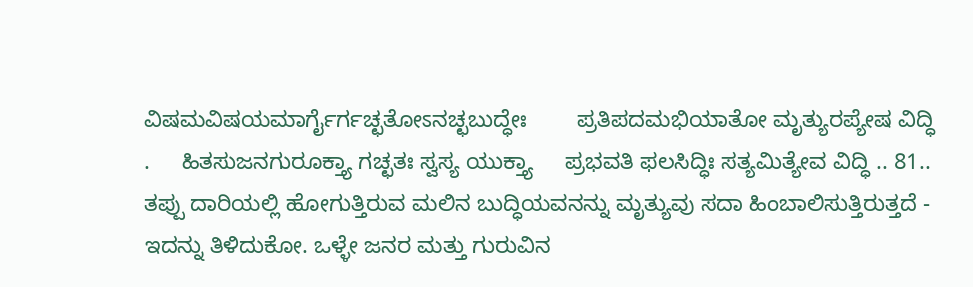ವಿಷಮವಿಷಯಮಾರ್ಗೈರ್ಗಚ್ಛತೋಽನಚ್ಛಬುದ್ಧೇಃ        ಪ್ರತಿಪದಮಭಿಯಾತೋ ಮೃತ್ಯುರಪ್ಯೇಷ ವಿದ್ಧಿ .     ಹಿತಸುಜನಗುರೂಕ್ತ್ಯಾ ಗಚ್ಛತಃ ಸ್ವಸ್ಯ ಯುಕ್ತ್ಯಾ     ಪ್ರಭವತಿ ಫಲಸಿದ್ಧಿಃ ಸತ್ಯಮಿತ್ಯೇವ ವಿದ್ಧಿ .. 81..   ತಪ್ಪು ದಾರಿಯಲ್ಲಿ ಹೋಗುತ್ತಿರುವ ಮಲಿನ ಬುದ್ಧಿಯವನನ್ನು ಮೃತ್ಯುವು ಸದಾ ಹಿಂಬಾಲಿಸುತ್ತಿರುತ್ತದೆ - ಇದನ್ನು ತಿಳಿದುಕೋ. ಒಳ್ಳೇ ಜನರ ಮತ್ತು ಗುರುವಿನ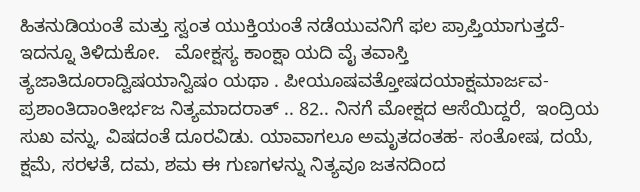ಹಿತನುಡಿಯಂತೆ ಮತ್ತು ಸ್ವಂತ ಯುಕ್ತಿಯಂತೆ ನಡೆಯುವನಿಗೆ ಫಲ ಪ್ರಾಪ್ತಿಯಾಗುತ್ತದೆ- ಇದನ್ನೂ ತಿಳಿದುಕೋ.   ಮೋಕ್ಷಸ್ಯ ಕಾಂಕ್ಷಾ ಯದಿ ವೈ ತವಾಸ್ತಿ     ತ್ಯಜಾತಿದೂರಾದ್ವಿಷಯಾನ್ವಿಷಂ ಯಥಾ . ಪೀಯೂಷವತ್ತೋಷದಯಾಕ್ಷಮಾರ್ಜವ-     ಪ್ರಶಾಂತಿದಾಂತೀರ್ಭಜ ನಿತ್ಯಮಾದರಾತ್ .. 82.. ನಿನಗೆ ಮೋಕ್ಷದ ಆಸೆಯಿದ್ದರೆ,  ಇಂದ್ರಿಯ ಸುಖ ವನ್ನು, ವಿಷದಂತೆ ದೂರವಿಡು. ಯಾವಾಗಲೂ ಅಮೃತದಂತಹ- ಸಂತೋಷ, ದಯೆ, ಕ್ಷಮೆ, ಸರಳತೆ, ದಮ, ಶಮ ಈ ಗುಣಗಳನ್ನು ನಿತ್ಯವೂ ಜತನದಿಂದ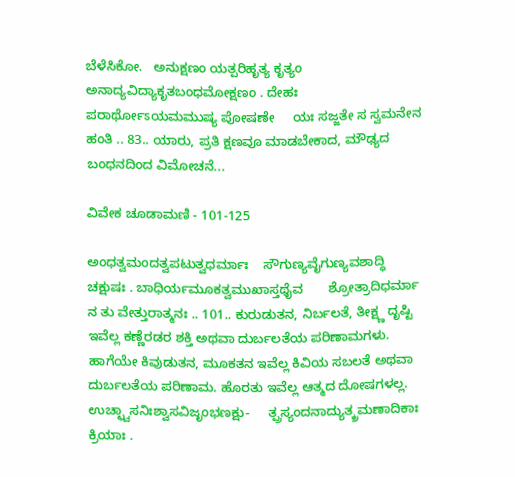ಬೆಳೆಸಿಕೋ.   ಅನುಕ್ಷಣಂ ಯತ್ಪರಿಹೃತ್ಯ ಕೃತ್ಯಂ     ಅನಾದ್ಯವಿದ್ಯಾಕೃತಬಂಧಮೋಕ್ಷಣಂ . ದೇಹಃ ಪರಾರ್ಥೋಽಯಮಮುಷ್ಯ ಪೋಷಣೇ     ಯಃ ಸಜ್ಜತೇ ಸ ಸ್ವಮನೇನ ಹಂತಿ .. 83.. ಯಾರು, ಪ್ರತಿ ಕ್ಷಣವೂ ಮಾಡಬೇಕಾದ, ಮೌಢ್ಯದ ಬಂಧನದಿಂದ ವಿಮೋಚನೆ...

ವಿವೇಕ ಚೂಡಾಮಣಿ - 101-125

ಅಂಧತ್ವಮಂದತ್ವಪಟುತ್ವಧರ್ಮಾಃ    ಸೌಗುಣ್ಯವೈಗುಣ್ಯವಶಾದ್ಧಿ ಚಕ್ಷುಷಃ . ಬಾಧಿರ್ಯಮೂಕತ್ವಮುಖಾಸ್ತಥೈವ       ಶ್ರೋತ್ರಾದಿಧರ್ಮಾ ನ ತು ವೇತ್ತುರಾತ್ಮನಃ .. 101.. ಕುರುಡುತನ, ನಿರ್ಬಲತೆ, ತೀಕ್ಷ್ಣ ದೃಷ್ಟಿ ಇವೆಲ್ಲ ಕಣ್ಣೆರಡರ ಶಕ್ತಿ ಅಥವಾ ದುರ್ಬಲತೆಯ ಪರಿಣಾಮಗಳು. ಹಾಗೆಯೇ ಕಿವುಡುತನ, ಮೂಕತನ ಇವೆಲ್ಲ ಕಿವಿಯ ಸಬಲತೆ ಅಥವಾ ದುರ್ಬಲತೆಯ ಪರಿಣಾಮ. ಹೊರತು ಇವೆಲ್ಲ ಆತ್ಮದ ದೋಷಗಳಲ್ಲ. ಉಚ್ಛ್ವಾಸನಿಃಶ್ವಾಸವಿಜೃಂಭಣಕ್ಷು-     ತ್ಪ್ರಸ್ಯಂದನಾದ್ಯುತ್ಕ್ರಮಣಾದಿಕಾಃ ಕ್ರಿಯಾಃ .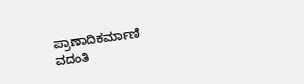ಪ್ರಾಣಾದಿಕರ್ಮಾಣಿ ವದಂತಿ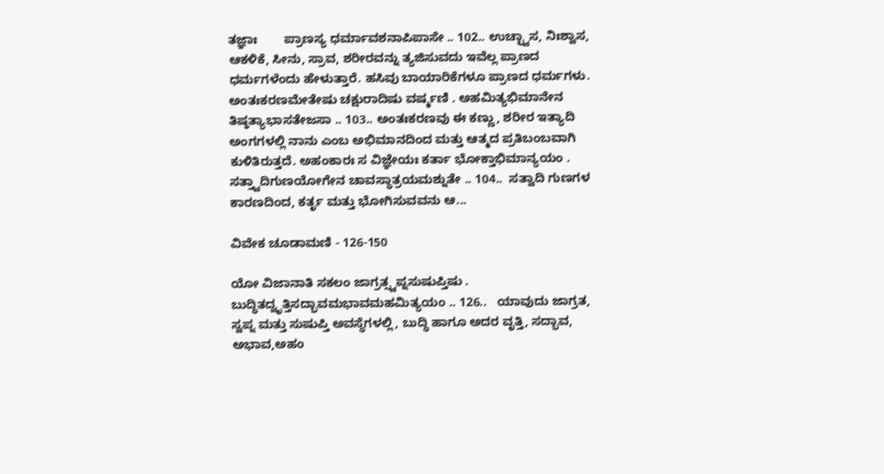ತಜ್ಞಾಃ        ಪ್ರಾಣಸ್ಯ ಧರ್ಮಾವಶನಾಪಿಪಾಸೇ .. 102.. ಉಚ್ಛ್ವಾಸ, ನಿಃಶ್ವಾಸ, ಆಕಳಿಕೆ, ಸೀನು, ಸ್ರಾವ, ಶರೀರವನ್ನು ತ್ಯಜಿಸುವದು ಇವೆಲ್ಲ ಪ್ರಾಣದ ಧರ್ಮಗಳೆಂದು ಹೇಳುತ್ತಾರೆ. ಹಸಿವು ಬಾಯಾರಿಕೆಗಳೂ ಪ್ರಾಣದ ಧರ್ಮಗಳು. ಅಂತಃಕರಣಮೇತೇಷು ಚಕ್ಷುರಾದಿಷು ವರ್ಷ್ಮಣಿ . ಅಹಮಿತ್ಯಭಿಮಾನೇನ ತಿಷ್ಠತ್ಯಾಭಾಸತೇಜಸಾ .. 103.. ಅಂತಃಕರಣವು ಈ ಕಣ್ಣು, ಶರೀರ ಇತ್ಯಾದಿ ಅಂಗಗಳಲ್ಲಿ ನಾನು ಎಂಬ ಅಭಿಮಾನದಿಂದ ಮತ್ತು ಆತ್ಮದ ಪ್ರತಿಬಂಬವಾಗಿ ಕುಳಿತಿರುತ್ತದೆ. ಅಹಂಕಾರಃ ಸ ವಿಜ್ಞೇಯಃ ಕರ್ತಾ ಭೋಕ್ತಾಭಿಮಾನ್ಯಯಂ . ಸತ್ತ್ವಾದಿಗುಣಯೋಗೇನ ಚಾವಸ್ಥಾತ್ರಯಮಶ್ನುತೇ .. 104..  ಸತ್ವಾದಿ ಗುಣಗಳ ಕಾರಣದಿಂದ, ಕರ್ತೃ ಮತ್ತು ಭೋಗಿಸುವವನು ಆ...

ವಿವೇಕ ಚೂಡಾಮಣಿ - 126-150

ಯೋ ವಿಜಾನಾತಿ ಸಕಲಂ ಜಾಗ್ರತ್ಸ್ವಪ್ನಸುಷುಪ್ತಿಷು . ಬುದ್ಧಿತದ್ವೃತ್ತಿಸದ್ಭಾವಮಭಾವಮಹಮಿತ್ಯಯಂ .. 126..   ಯಾವುದು ಜಾಗ್ರತ, ಸ್ವಪ್ನ ಮತ್ತು ಸುಷುಪ್ತಿ ಅವಸ್ಥೆಗಳಲ್ಲಿ, ಬುದ್ಧಿ ಹಾಗೂ ಅದರ ವೃತ್ತಿ, ಸದ್ಭಾವ, ಅಭಾವ,ಅಹಂ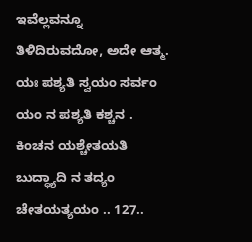ಇವೆಲ್ಲವನ್ನೂ ತಿಳಿದಿರುವದೋ, ಅದೇ ಆತ್ಮ. ಯಃ ಪಶ್ಯತಿ ಸ್ವಯಂ ಸರ್ವಂ ಯಂ ನ ಪಶ್ಯತಿ ಕಶ್ಚನ . ಕಿಂಚನ ಯಶ್ಚೇತಯತಿ ಬುದ್ಧ್ಯಾದಿ ನ ತದ್ಯಂ ಚೇತಯತ್ಯಯಂ .. 127..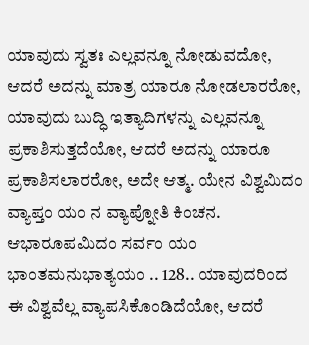ಯಾವುದು ಸ್ವತಃ ಎಲ್ಲವನ್ನೂ ನೋಡುವದೋ, ಆದರೆ ಅದನ್ನು ಮಾತ್ರ ಯಾರೂ ನೋಡಲಾರರೋ, ಯಾವುದು ಬುದ್ಧಿ ಇತ್ಯಾದಿಗಳನ್ನು ಎಲ್ಲವನ್ನೂ ಪ್ರಕಾಶಿಸುತ್ತದೆಯೋ, ಆದರೆ ಅದನ್ನು ಯಾರೂ ಪ್ರಕಾಶಿಸಲಾರರೋ, ಅದೇ ಆತ್ಮ. ಯೇನ ವಿಶ್ವಮಿದಂ ವ್ಯಾಪ್ತಂ ಯಂ ನ ವ್ಯಾಪ್ನೋತಿ ಕಿಂಚನ. ಆಭಾರೂಪಮಿದಂ ಸರ್ವಂ ಯಂ ಭಾಂತಮನುಭಾತ್ಯಯಂ .. 128.. ಯಾವುದರಿಂದ ಈ ವಿಶ್ವವೆಲ್ಲ ವ್ಯಾಪಸಿಕೊಂಡಿದೆಯೋ, ಆದರೆ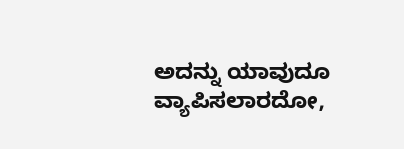ಅದನ್ನು ಯಾವುದೂ ವ್ಯಾಪಿಸಲಾರದೋ,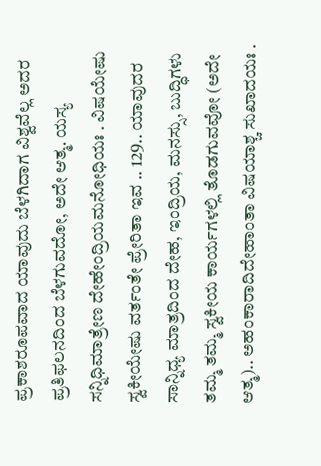ಪ್ರಕಾಶರೂಪವಾದ ಯಾವುದು ಬೆಳಗಿದಾಗ ವಿಶ್ವವೆಲ್ಲ ಅದರ ಪ್ರತಿಫಲನದಿಂದ ಬೆಳಗುವದೋ, ಅದೇ ಆತ್ಮ. ಯಸ್ಯ ಸನ್ನಿಧಿಮಾತ್ರೇಣ ದೇಹೇಂದ್ರಿಯಮನೋಧಿಯಃ . ವಿಷಯೇಷು ಸ್ವಕೀಯೇಷು ವರ್ತಂತೇ ಪ್ರೇರಿತಾ ಇವ .. 129.. ಯಾವುದರ ಸಾನ್ನಿಧ್ಯ ಮಾತ್ರದಿಂದ ದೇಹ, ಇಂದ್ರಿಯ, ಮನಸ್ಸು, ಬುದ್ಧಿಗಳು ತಮ್ಮ ತಮ್ಮ ಸ್ವಕೀಯ ಕಾರ್ಯಗಳಲ್ಲಿ ತೊಡಗುವವೋ (ಅದೇ ಆತ್ಮ).. ಅಹಂಕಾರಾದಿದೇಹಾಂತಾ ವಿಷಯಾಶ್ಚ ಸುಖಾದಯಃ .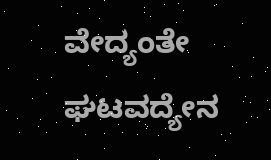ವೇದ್ಯಂತೇ ಘಟವದ್ಯೇನ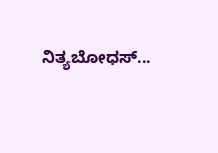ನಿತ್ಯಬೋಧಸ್...